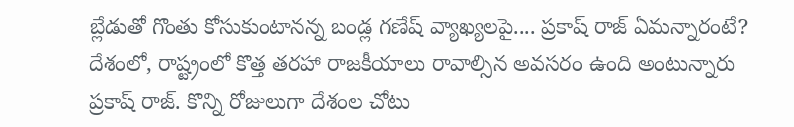బ్లేడుతో గొంతు కోసుకుంటానన్న బండ్ల గణేష్ వ్యాఖ్యలపై.... ప్రకాష్ రాజ్ ఏమన్నారంటే?
దేశంలో, రాష్ట్రంలో కొత్త తరహా రాజకీయాలు రావాల్సిన అవసరం ఉంది అంటున్నారు ప్రకాష్ రాజ్. కొన్ని రోజులుగా దేశంల చోటు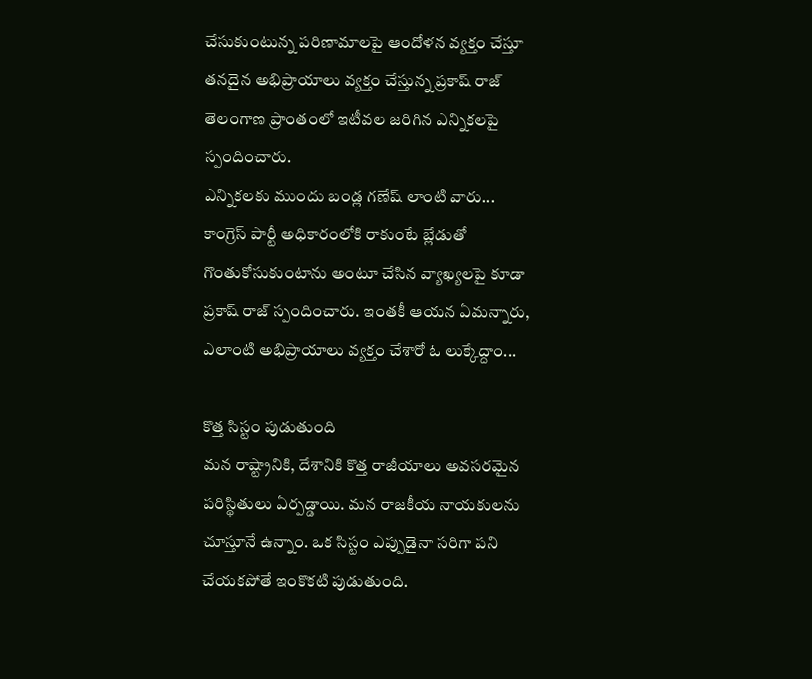చేసుకుంటున్న పరిణామాలపై ఆందోళన వ్యక్తం చేస్తూ తనదైన అభిప్రాయాలు వ్యక్తం చేస్తున్న ప్రకాష్ రాజ్ తెలంగాణ ప్రాంతంలో ఇటీవల జరిగిన ఎన్నికలపై స్పందించారు.
ఎన్నికలకు ముందు బండ్ల గణేష్ లాంటి వారు... కాంగ్రెస్ పార్టీ అధికారంలోకి రాకుంటే బ్లేడుతో గొంతుకోసుకుంటాను అంటూ చేసిన వ్యాఖ్యలపై కూడా ప్రకాష్ రాజ్ స్పందించారు. ఇంతకీ ఆయన ఏమన్నారు, ఎలాంటి అభిప్రాయాలు వ్యక్తం చేశారో ఓ లుక్కేద్దాం...

కొత్త సిస్టం పుడుతుంది
మన రాష్ట్రానికి, దేశానికి కొత్త రాజీయాలు అవసరమైన పరిస్థితులు ఏర్పడ్డాయి. మన రాజకీయ నాయకులను చూస్తూనే ఉన్నాం. ఒక సిస్టం ఎప్పుడైనా సరిగా పని చేయకపోతే ఇంకొకటి పుడుతుంది.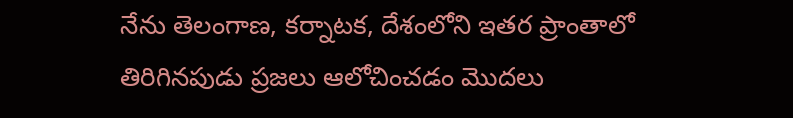నేను తెలంగాణ, కర్నాటక, దేశంలోని ఇతర ప్రాంతాలో తిరిగినపుడు ప్రజలు ఆలోచించడం మొదలు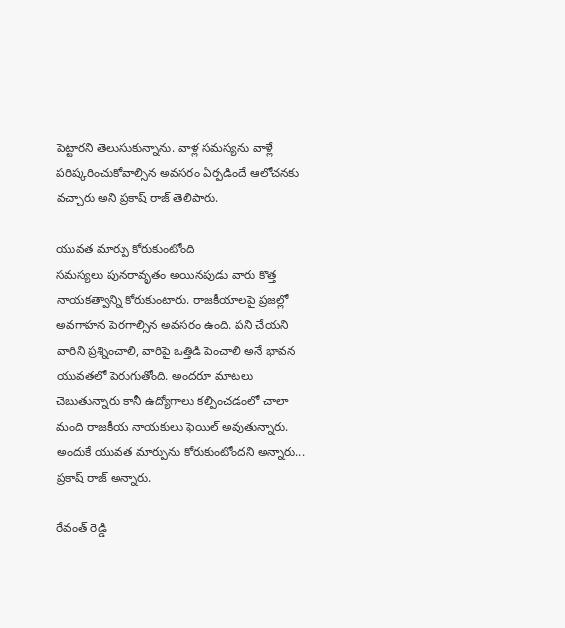పెట్టారని తెలుసుకున్నాను. వాళ్ల సమస్యను వాళ్లే పరిష్కరించుకోవాల్సిన అవసరం ఏర్పడిందే ఆలోచనకు వచ్చారు అని ప్రకాష్ రాజ్ తెలిపారు.

యువత మార్పు కోరుకుంటోంది
సమస్యలు పునరావృతం అయినపుడు వారు కొత్త నాయకత్వాన్ని కోరుకుంటారు. రాజకీయాలపై ప్రజల్లో అవగాహన పెరగాల్సిన అవసరం ఉంది. పని చేయని వారిని ప్రశ్నించాలి, వారిపై ఒత్తిడి పెంచాలి అనే భావన యువతలో పెరుగుతోంది. అందరూ మాటలు చెబుతున్నారు కానీ ఉద్యోగాలు కల్పించడంలో చాలా మంది రాజకీయ నాయకులు ఫెయిల్ అవుతున్నారు. అందుకే యువత మార్పును కోరుకుంటోందని అన్నారు... ప్రకాష్ రాజ్ అన్నారు.

రేవంత్ రెడ్డి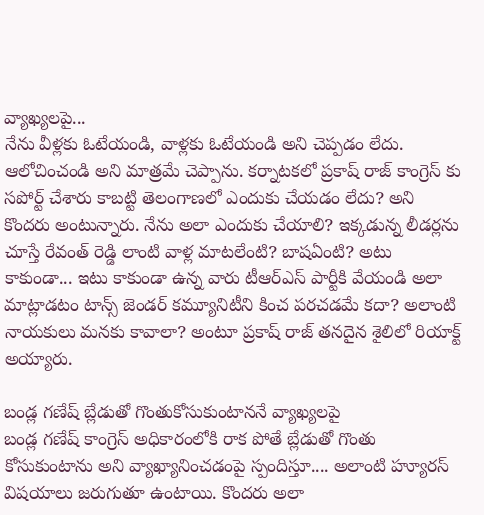వ్యాఖ్యలపై...
నేను వీళ్లకు ఓటేయండి, వాళ్లకు ఓటేయండి అని చెప్పడం లేదు. ఆలోచించండి అని మాత్రమే చెప్పాను. కర్నాటకలో ప్రకాష్ రాజ్ కాంగ్రెస్ కు సపోర్ట్ చేశారు కాబట్టి తెలంగాణలో ఎందుకు చేయడం లేదు? అని కొందరు అంటున్నారు. నేను అలా ఎందుకు చేయాలి? ఇక్కడున్న లీడర్లను చూస్తే రేవంత్ రెడ్డి లాంటి వాళ్ల మాటలేంటి? బాషఏంటి? అటు కాకుండా... ఇటు కాకుండా ఉన్న వారు టీఆర్ఎస్ పార్టీకి వేయండి అలా మాట్లాడటం టాన్స్ జెండర్ కమ్యూనిటీని కించ పరచడమే కదా? అలాంటి నాయకులు మనకు కావాలా? అంటూ ప్రకాష్ రాజ్ తనదైన శైలిలో రియాక్ట్ అయ్యారు.

బండ్ల గణేష్ బ్లేడుతో గొంతుకోసుకుంటాననే వ్యాఖ్యలపై
బండ్ల గణేష్ కాంగ్రెస్ అధికారంలోకి రాక పోతే బ్లేడుతో గొంతు కోసుకుంటాను అని వ్యాఖ్యానించడంపై స్పందిస్తూ.... అలాంటి హ్యూరస్ విషయాలు జరుగుతూ ఉంటాయి. కొందరు అలా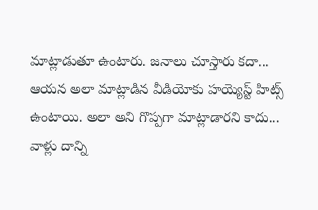మాట్లాడుతూ ఉంటారు. జనాలు చూస్తారు కదా... ఆయన అలా మాట్లాడిన వీడియోకు హయ్యెస్ట్ హిట్స్ ఉంటాయి. అలా అని గొప్పగా మాట్లాడారని కాదు... వాళ్లు దాన్ని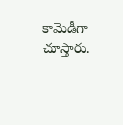కామెడీగా చూస్తారు.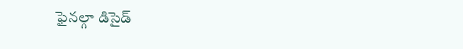ఫైనల్గా డిసైడ్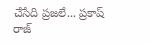చేసేది ప్రజలే... ప్రకాష్ రాజ్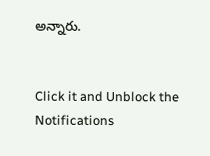అన్నారు.


Click it and Unblock the Notifications